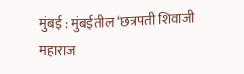मुंबई : मुंबईतील ‘छत्रपती शिवाजी महाराज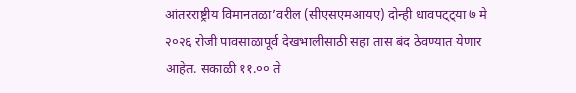आंतरराष्ट्रीय विमानतळा’वरील (सीएसएमआयए) दोन्ही धावपट्ट्या ७ मे २०२६ रोजी पावसाळापूर्व देखभालीसाठी सहा तास बंद ठेवण्यात येणार आहेत. सकाळी ११.०० ते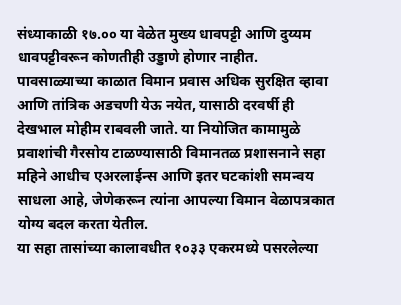संध्याकाळी १७.०० या वेळेत मुख्य धावपट्टी आणि दुय्यम धावपट्टीवरून कोणतीही उड्डाणे होणार नाहीत.
पावसाळ्याच्या काळात विमान प्रवास अधिक सुरक्षित व्हावा आणि तांत्रिक अडचणी येऊ नयेत, यासाठी दरवर्षी ही देखभाल मोहीम राबवली जाते. या नियोजित कामामुळे प्रवाशांची गैरसोय टाळण्यासाठी विमानतळ प्रशासनाने सहा महिने आधीच एअरलाईन्स आणि इतर घटकांशी समन्वय साधला आहे, जेणेकरून त्यांना आपल्या विमान वेळापत्रकात योग्य बदल करता येतील.
या सहा तासांच्या कालावधीत १०३३ एकरमध्ये पसरलेल्या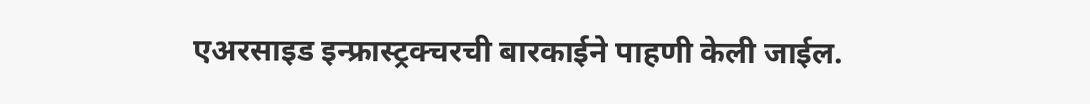एअरसाइड इन्फ्रास्ट्रक्चरची बारकाईने पाहणी केली जाईल.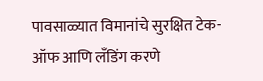पावसाळ्यात विमानांचे सुरक्षित टेक-ऑफ आणि लँडिंग करणे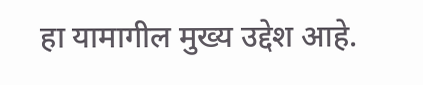हा यामागील मुख्य उद्देश आहे.